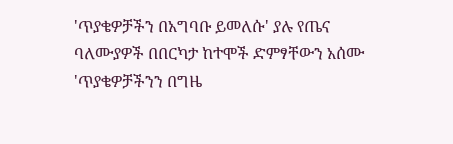'ጥያቄዎቻችን በአግባቡ ይመለሱ' ያሉ የጤና ባለሙያዎች በበርካታ ከተሞች ድምፃቸውን አሰሙ
'ጥያቄዎቻችንን በግዜ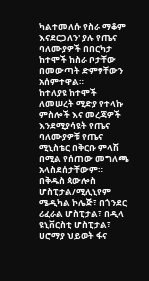ካልተመለሱ የስራ ማቆም እናደርጋለን' ያሉ የጤና ባለሙያዎች በበርካታ ከተሞች ከስራ ቦታቸው በመውጣት ድምፃቸውን አሰምተዋል።
ከተለያዩ ከተሞች ለመሠረት ሚድያ የተላኩ ምስሎች እና መረጃዎች እንደሚያሳዩት የጤና ባለሙያዎቹ የጤና ሚኒስቴር በቅርቡ ምላሽ በሚል የሰጠው መግለጫ አላስደሰታቸውም።
በቅዱስ ጳውሎስ ሆስፒታል/ሚሊኒየም ሜዲካል ኮሌጅ፣ በጎንደር ሪፈራል ሆስፒታል፣ በዲላ ዩኒቨርስቲ ሆስፒታል፣ ሀሮማያ ህይወት ፋና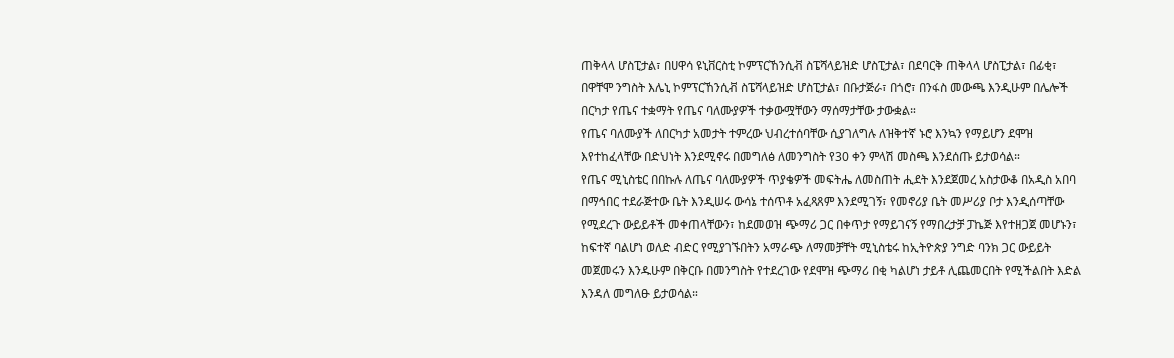ጠቅላላ ሆስፒታል፣ በሀዋሳ ዩኒቨርስቲ ኮምፕርኸንሲቭ ስፔሻላይዝድ ሆስፒታል፣ በደባርቅ ጠቅላላ ሆስፒታል፣ በፊቂ፣ በዋቸሞ ንግስት እሌኒ ኮምፕርኸንሲቭ ስፔሻላይዝድ ሆስፒታል፣ በቡታጅራ፣ በጎሮ፣ በንፋስ መውጫ እንዲሁም በሌሎች በርካታ የጤና ተቋማት የጤና ባለሙያዎች ተቃውሟቸውን ማሰማታቸው ታውቋል።
የጤና ባለሙያች ለበርካታ አመታት ተምረው ህብረተሰባቸው ሲያገለግሉ ለዝቅተኛ ኑሮ እንኳን የማይሆን ደሞዝ እየተከፈላቸው በድህነት እንደሚኖሩ በመግለፅ ለመንግስት የ30 ቀን ምላሽ መስጫ እንደሰጡ ይታወሳል።
የጤና ሚኒስቴር በበኩሉ ለጤና ባለሙያዎች ጥያቄዎች መፍትሔ ለመስጠት ሒደት እንደጀመረ አስታውቆ በአዲስ አበባ በማኅበር ተደራጅተው ቤት እንዲሠሩ ውሳኔ ተሰጥቶ አፈጻጸም እንደሚገኝ፣ የመኖሪያ ቤት መሥሪያ ቦታ እንዲሰጣቸው የሚደረጉ ውይይቶች መቀጠላቸውን፣ ከደመወዝ ጭማሪ ጋር በቀጥታ የማይገናኝ የማበረታቻ ፓኬጅ እየተዘጋጀ መሆኑን፣ ከፍተኛ ባልሆነ ወለድ ብድር የሚያገኙበትን አማራጭ ለማመቻቸት ሚኒስቴሩ ከኢትዮጵያ ንግድ ባንክ ጋር ውይይት መጀመሩን እንዱሁም በቅርቡ በመንግስት የተደረገው የደሞዝ ጭማሪ በቂ ካልሆነ ታይቶ ሊጨመርበት የሚችልበት እድል እንዳለ መግለፁ ይታወሳል።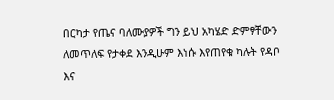በርካታ የጤና ባለሙያዎች ግን ይህ አካሄድ ድምፃቸውን ለመጥለፍ የታቀደ እንዲሁም እነሱ እየጠየቁ ካሉት የዳቦ እና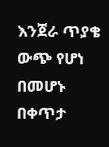እንጀራ ጥያቄ ውጭ የሆነ በመሆኑ በቀጥታ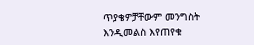ጥያቄዎቻቸውም መንግስት እንዲመልስ እየጠየቁ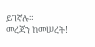ይገኛሉ።
መረጃን ከመሠረት!